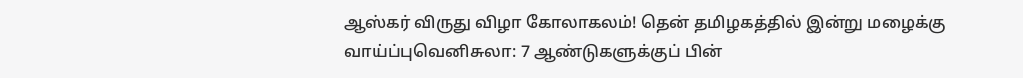ஆஸ்கர் விருது விழா கோலாகலம்! தென் தமிழகத்தில் இன்று மழைக்கு வாய்ப்புவெனிசுலா: 7 ஆண்டுகளுக்குப் பின்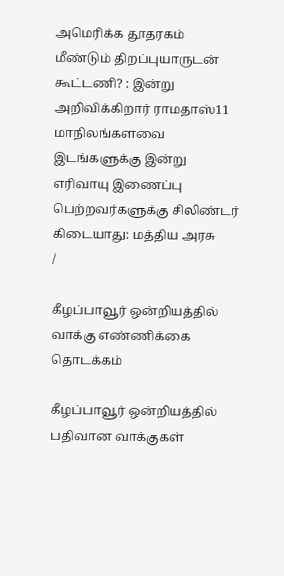அமெரிக்க தூதரகம் மீண்டும் திறப்புயாருடன் கூட்டணி? : இன்று அறிவிக்கிறார் ராமதாஸ்11 மாநிலங்களவை இடங்களுக்கு இன்று எரிவாயு இணைப்பு பெற்றவர்களுக்கு சிலிண்டர் கிடையாது: மத்திய அரசு
/

கீழப்பாவூர் ஒன்றியத்தில் வாக்கு எண்ணிக்கை தொடக்கம்

கீழப்பாவூர் ஒன்றியத்தில் பதிவான வாக்குகள்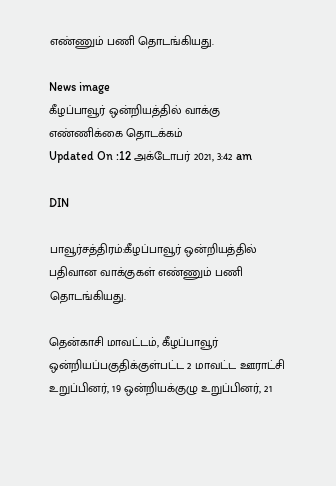எண்ணும் பணி தொடங்கியது.

News image
கீழப்பாவூர் ஒன்றியத்தில் வாக்கு எண்ணிக்கை தொடக்கம்
Updated On :12 அக்டோபர் 2021, 3:42 am

DIN

பாவூர்சத்திரம்:கீழப்பாவூர் ஒன்றியத்தில் பதிவான வாக்குகள் எண்ணும் பணி தொடங்கியது.

தென்காசி மாவட்டம், கீழப்பாவூர் ஒன்றியப்பகுதிக்குள்பட்ட 2 மாவட்ட ஊராட்சி உறுப்பினர், 19 ஒன்றியக்குழு உறுப்பினர், 21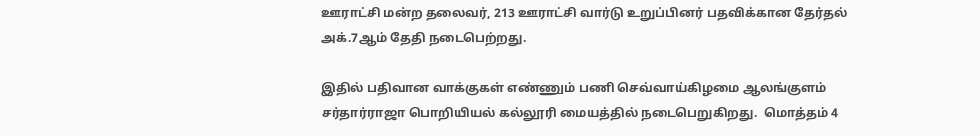ஊராட்சி மன்ற தலைவர், 213 ஊராட்சி வார்டு உறுப்பினர் பதவிக்கான தேர்தல் அக்.7ஆம் தேதி நடைபெற்றது.

இதில் பதிவான வாக்குகள் எண்ணும் பணி செவ்வாய்கிழமை ஆலங்குளம் சர்தார்ராஜா பொறியியல் கல்லூரி மையத்தில் நடைபெறுகிறது.  மொத்தம் 4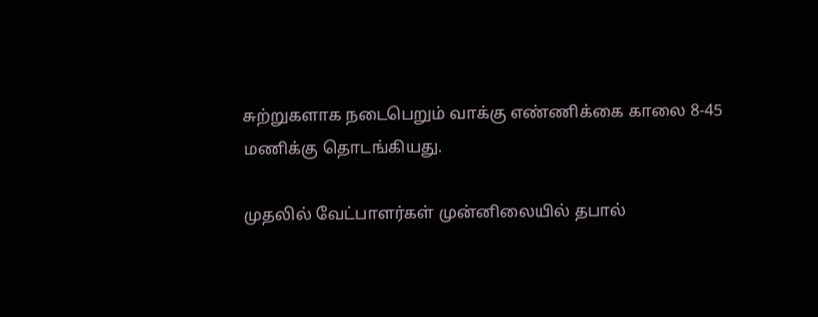சுற்றுகளாக நடைபெறும் வாக்கு எண்ணிக்கை காலை 8-45 மணிக்கு தொடங்கியது.

முதலில் வேட்பாளர்கள் முன்னிலையில் தபால்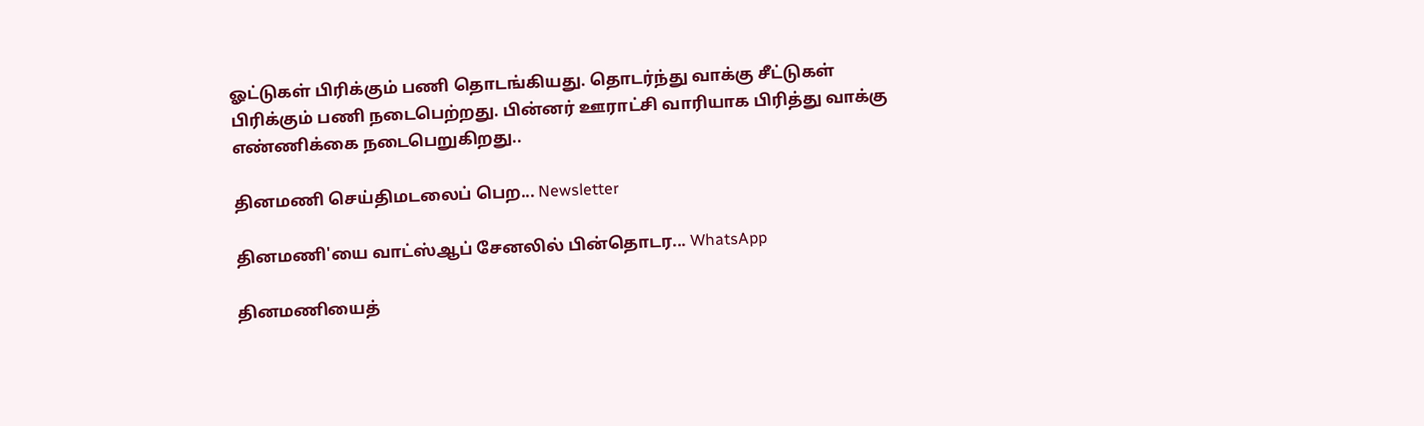ஓட்டுகள் பிரிக்கும் பணி தொடங்கியது. தொடர்ந்து வாக்கு சீட்டுகள் பிரிக்கும் பணி நடைபெற்றது. பின்னர் ஊராட்சி வாரியாக பிரித்து வாக்கு எண்ணிக்கை நடைபெறுகிறது..

தினமணி செய்திமடலைப் பெற... Newsletter

தினமணி'யை வாட்ஸ்ஆப் சேனலில் பின்தொடர... WhatsApp

தினமணியைத்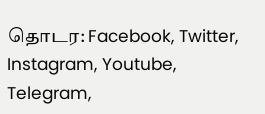தொடர: Facebook, Twitter, Instagram, Youtube, Telegram,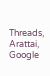Threads, Arattai, Google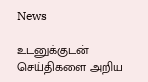News

உடனுக்குடன் செய்திகளை அறிய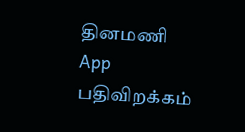தினமணி App பதிவிறக்கம்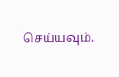செய்யவும்.